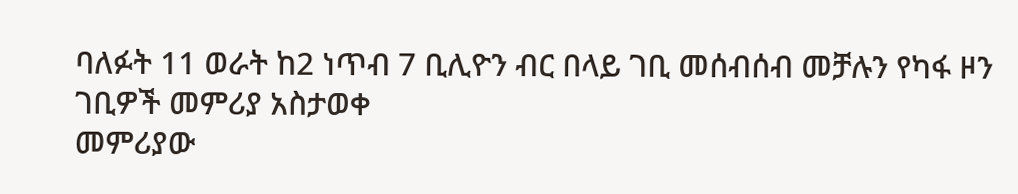ባለፉት 11 ወራት ከ2 ነጥብ 7 ቢሊዮን ብር በላይ ገቢ መሰብሰብ መቻሉን የካፋ ዞን ገቢዎች መምሪያ አስታወቀ
መምሪያው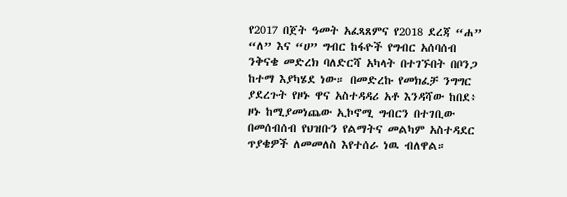የ2017 በጀት ዓመት አፈጻጸምና የ2018 ደረጃ “ሐ” “ለ” እና “ሀ” ግብር ከፋዮች የግብር አሰባሰብ ንቅናቄ መድረክ ባለድርሻ አካላት በተገኙበት በቦንጋ ከተማ እያካሄደ ነው። በመድረኩ የመክፈቻ ንግግር ያደረጉት የዞኑ ዋና አስተዳዳሪ አቶ እንዳሻው ከበደ፥ ዞኑ ከሚያመነጨው ኢኮኖሚ ግብርን በተገቢው በመሰብሰብ የህዝቡን የልማትና መልካም አስተዳደር ጥያቄዎች ለመመለስ እየተሰራ ነዉ ብለዋል።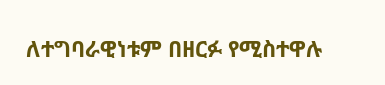ለተግባራዊነቱም በዘርፉ የሚስተዋሉ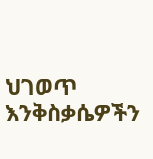ህገወጥ እንቅስቃሴዎችን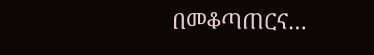በመቆጣጠርና…